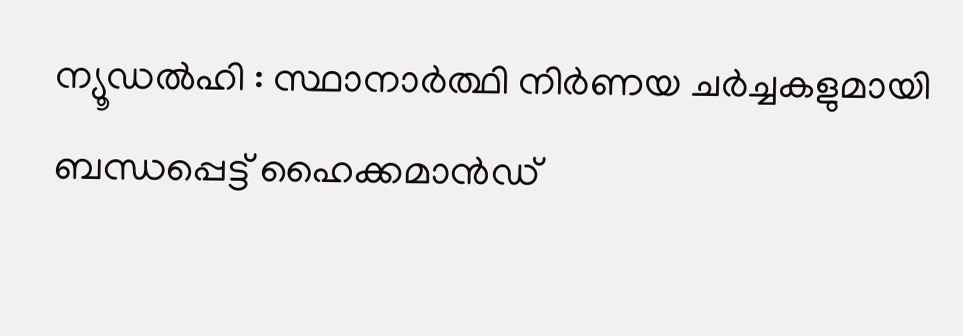ന്യൂഡൽഹി : സ്ഥാനാർത്ഥി നിർണയ ചർച്ചകളുമായി ബന്ധപ്പെട്ട് ഹൈക്കമാൻഡ്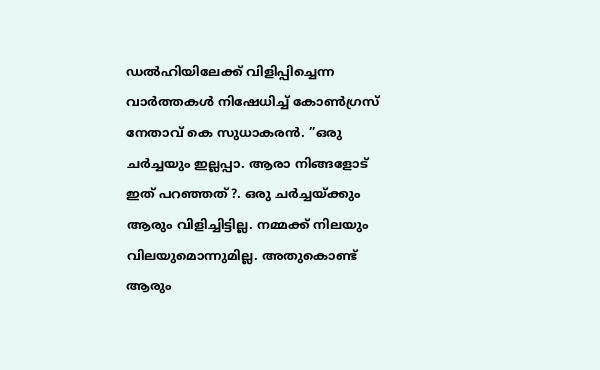ഡൽഹിയിലേക്ക് വിളിപ്പിച്ചെന്ന വാർത്തകൾ നിഷേധിച്ച് കോൺഗ്രസ് നേതാവ് കെ സുധാകരൻ. ”ഒരു ചർച്ചയും ഇല്ലപ്പാ. ആരാ നിങ്ങളോട് ഇത് പറഞ്ഞത്?. ഒരു ചർച്ചയ്ക്കും ആരും വിളിച്ചിട്ടില്ല. നമ്മക്ക് നിലയും വിലയുമൊന്നുമില്ല. അതുകൊണ്ട് ആരും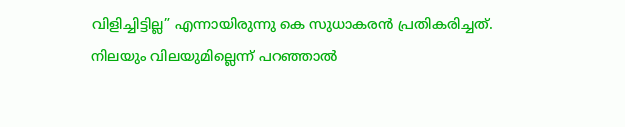വിളിച്ചിട്ടില്ല” എന്നായിരുന്നു കെ സുധാകരൻ പ്രതികരിച്ചത്.
നിലയും വിലയുമില്ലെന്ന് പറഞ്ഞാൽ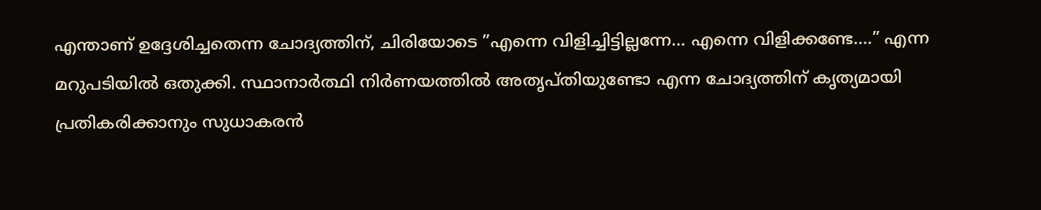എന്താണ് ഉദ്ദേശിച്ചതെന്ന ചോദ്യത്തിന്, ചിരിയോടെ ”എന്നെ വിളിച്ചിട്ടില്ലന്നേ… എന്നെ വിളിക്കണ്ടേ….” എന്ന മറുപടിയിൽ ഒതുക്കി. സ്ഥാനാർത്ഥി നിർണയത്തിൽ അതൃപ്തിയുണ്ടോ എന്ന ചോദ്യത്തിന് കൃത്യമായി പ്രതികരിക്കാനും സുധാകരൻ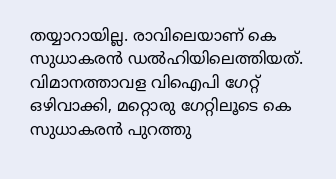തയ്യാറായില്ല. രാവിലെയാണ് കെ സുധാകരൻ ഡൽഹിയിലെത്തിയത്.
വിമാനത്താവള വിഐപി ഗേറ്റ് ഒഴിവാക്കി, മറ്റൊരു ഗേറ്റിലൂടെ കെ സുധാകരൻ പുറത്തു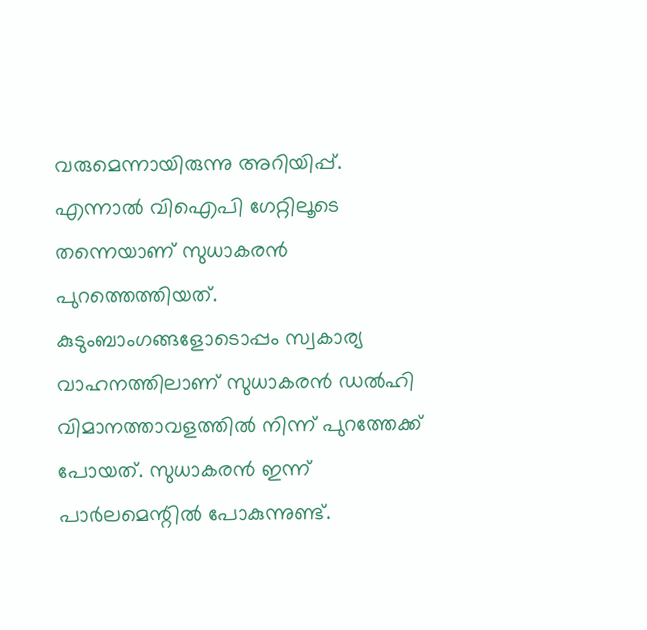വരുമെന്നായിരുന്നു അറിയിപ്പ്. എന്നാൽ വിഐപി ഗേറ്റിലൂടെ തന്നെയാണ് സുധാകരൻ പുറത്തെത്തിയത്. കുടുംബാംഗങ്ങളോടൊപ്പം സ്വകാര്യ വാഹനത്തിലാണ് സുധാകരൻ ഡൽഹി വിമാനത്താവളത്തിൽ നിന്ന് പുറത്തേക്ക് പോയത്. സുധാകരൻ ഇന്ന് പാർലമെന്റിൽ പോകുന്നുണ്ട്.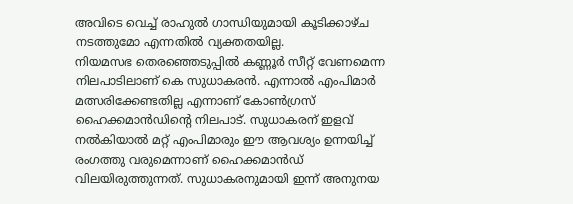അവിടെ വെച്ച് രാഹുൽ ഗാന്ധിയുമായി കൂടിക്കാഴ്ച നടത്തുമോ എന്നതിൽ വ്യക്തതയില്ല.
നിയമസഭ തെരഞ്ഞെടുപ്പിൽ കണ്ണൂർ സീറ്റ് വേണമെന്ന നിലപാടിലാണ് കെ സുധാകരൻ. എന്നാൽ എംപിമാർ മത്സരിക്കേണ്ടതില്ല എന്നാണ് കോൺഗ്രസ് ഹൈക്കമാൻഡിന്റെ നിലപാട്. സുധാകരന് ഇളവ് നൽകിയാൽ മറ്റ് എംപിമാരും ഈ ആവശ്യം ഉന്നയിച്ച് രംഗത്തു വരുമെന്നാണ് ഹൈക്കമാൻഡ് വിലയിരുത്തുന്നത്. സുധാകരനുമായി ഇന്ന് അനുനയ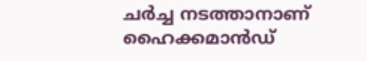ചർച്ച നടത്താനാണ് ഹൈക്കമാൻഡ്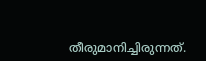തീരുമാനിച്ചിരുന്നത്.